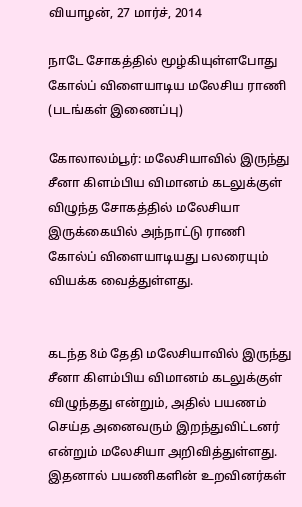வியாழன், 27 மார்ச், 2014

நாடே சோகத்தில் மூழ்கியுள்ளபோது கோல்ப் விளையாடிய மலேசிய ராணி (படங்கள் இணைப்பு)

கோலாலம்பூர்: மலேசியாவில் இருந்து சீனா கிளம்பிய விமானம் கடலுக்குள் விழுந்த சோகத்தில் மலேசியா இருக்கையில் அந்நாட்டு ராணி கோல்ப் விளையாடியது பலரையும் வியக்க வைத்துள்ளது.


கடந்த 8ம் தேதி மலேசியாவில் இருந்து சீனா கிளம்பிய விமானம் கடலுக்குள் விழுந்தது என்றும், அதில் பயணம் செய்த அனைவரும் இறந்துவிட்டனர் என்றும் மலேசியா அறிவித்துள்ளது. இதனால் பயணிகளின் உறவினர்கள்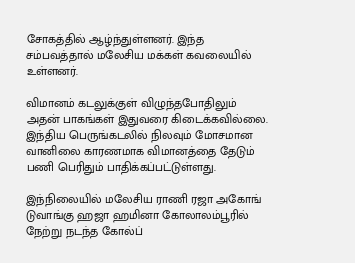சோகத்தில் ஆழ்ந்துள்ளனர். இந்த சம்பவத்தால் மலேசிய மக்கள் கவலையில் உள்ளனர்.

விமானம் கடலுக்குள் விழுந்தபோதிலும் அதன் பாகங்கள் இதுவரை கிடைக்கவில்லை. இந்திய பெருங்கடலில் நிலவும் மோசமான வானிலை காரணமாக விமானத்தை தேடும் பணி பெரிதும் பாதிக்கப்பட்டுள்ளது.

இந்நிலையில் மலேசிய ராணி ரஜா அகோங் டுவாங்கு ஹஜா ஹமினா கோலாலம்பூரில் நேற்று நடந்த கோல்ப்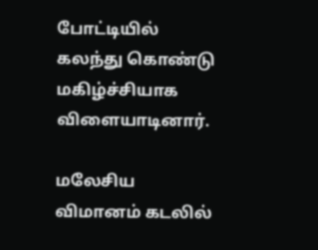போட்டியில் கலந்து கொண்டு மகிழ்ச்சியாக விளையாடினார்.

மலேசிய விமானம் கடலில்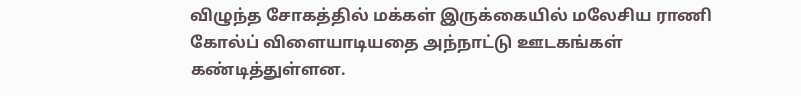விழுந்த சோகத்தில் மக்கள் இருக்கையில் மலேசிய ராணி கோல்ப் விளையாடியதை அந்நாட்டு ஊடகங்கள் கண்டித்துள்ளன.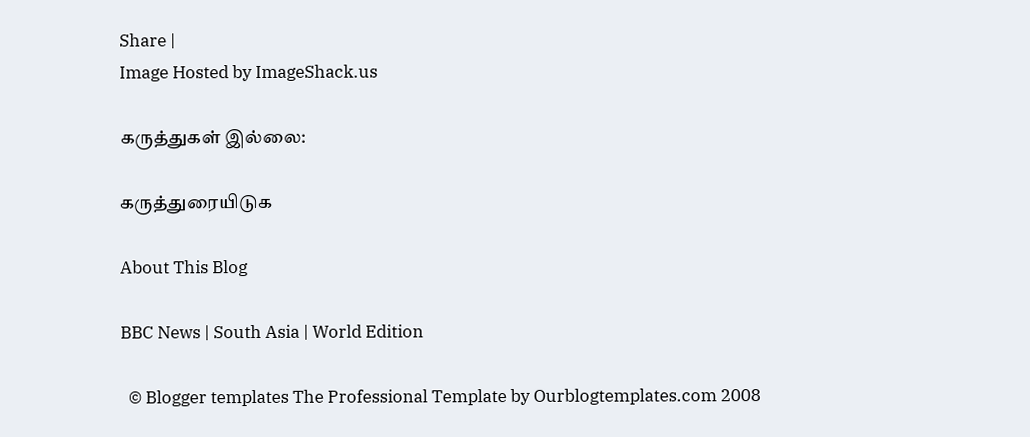Share |
Image Hosted by ImageShack.us

கருத்துகள் இல்லை:

கருத்துரையிடுக

About This Blog

BBC News | South Asia | World Edition

  © Blogger templates The Professional Template by Ourblogtemplates.com 2008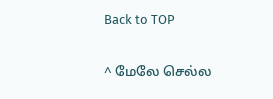Back to TOP

^ மேலே செல்ல